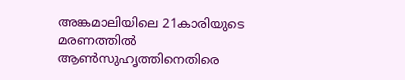അങ്കമാലിയിലെ 21കാരിയുടെ മരണത്തിൽ ആൺസുഹൃത്തിനെതിരെ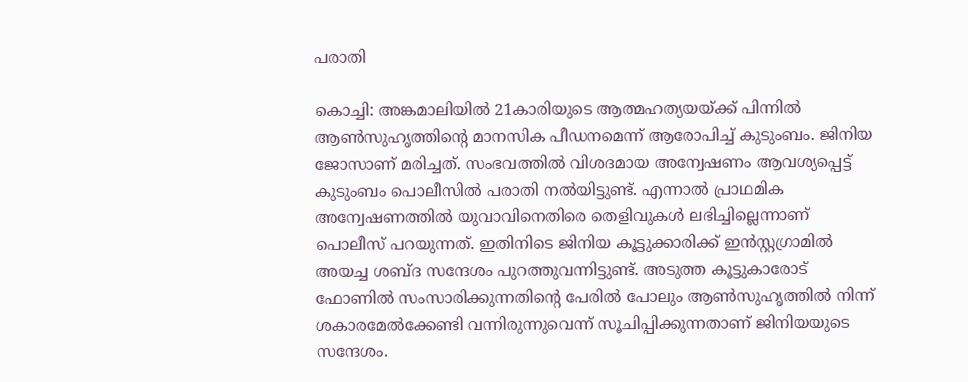പരാതി

കൊച്ചി: അങ്കമാലിയിൽ 21കാരിയുടെ ആത്മഹത്യയയ്ക്ക് പിന്നിൽ ആൺസുഹൃത്തിന്റെ മാനസിക പീഡനമെന്ന് ആരോപിച്ച് കുടുംബം. ജിനിയ ജോസാണ് മരിച്ചത്. സംഭവത്തിൽ വിശദമായ അന്വേഷണം ആവശ്യപ്പെട്ട് കുടുംബം പൊലീസിൽ പരാതി നൽയിട്ടുണ്ട്. എന്നാൽ പ്രാഥമിക അന്വേഷണത്തിൽ യുവാവിനെതിരെ തെളിവുകൾ ലഭിച്ചില്ലെന്നാണ് പൊലീസ് പറയുന്നത്. ഇതിനിടെ ജിനിയ കൂട്ടുക്കാരിക്ക് ഇൻസ്റ്റഗ്രാമിൽ അയച്ച ശബ്ദ സന്ദേശം പുറത്തുവന്നിട്ടുണ്ട്. അടുത്ത കൂട്ടുകാരോട് ഫോണിൽ സംസാരിക്കുന്നതിന്റെ പേരിൽ പോലും ആൺസുഹൃത്തിൽ നിന്ന് ശകാരമേൽക്കേണ്ടി വന്നിരുന്നുവെന്ന് സൂചിപ്പിക്കുന്നതാണ് ജിനിയയുടെ സന്ദേശം.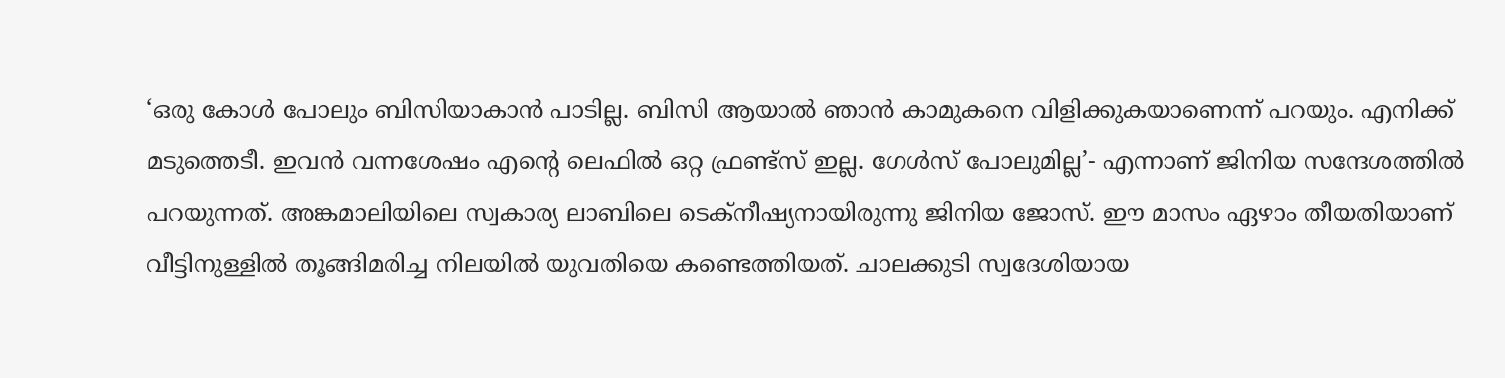‘ഒരു കോൾ പോലും ബിസിയാകാൻ പാടില്ല. ബിസി ആയാൽ ഞാൻ കാമുകനെ വിളിക്കുകയാണെന്ന് പറയും. എനിക്ക് മടുത്തെടീ. ഇവൻ വന്നശേഷം എന്റെ ലെഫിൽ ഒറ്റ ഫ്രണ്ട്സ് ഇല്ല. ഗേൾസ് പോലുമില്ല’- എന്നാണ് ജിനിയ സന്ദേശത്തിൽ പറയുന്നത്. അങ്കമാലിയിലെ സ്വകാര്യ ലാബിലെ ടെക്‌നീഷ്യനായിരുന്നു ജിനിയ ജോസ്. ഈ മാസം ഏഴാം തീയതിയാണ് വീട്ടിനുള്ളിൽ തൂങ്ങിമരിച്ച നിലയിൽ യുവതിയെ കണ്ടെത്തിയത്. ചാലക്കുടി സ്വദേശിയായ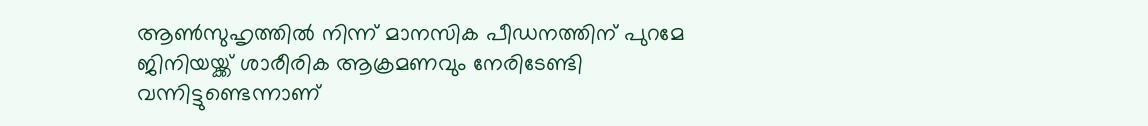ആൺസുഹൃത്തിൽ നിന്ന് മാനസിക പീഡനത്തിന് പുറമേ ജിനിയയ്ക്ക് ശാരീരിക ആക്രമണവും നേരിടേണ്ടി വന്നിട്ടുണ്ടെന്നാണ്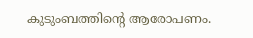കുടുംബത്തിന്റെ ആരോപണം.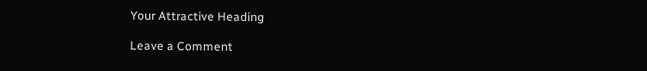Your Attractive Heading

Leave a Comment